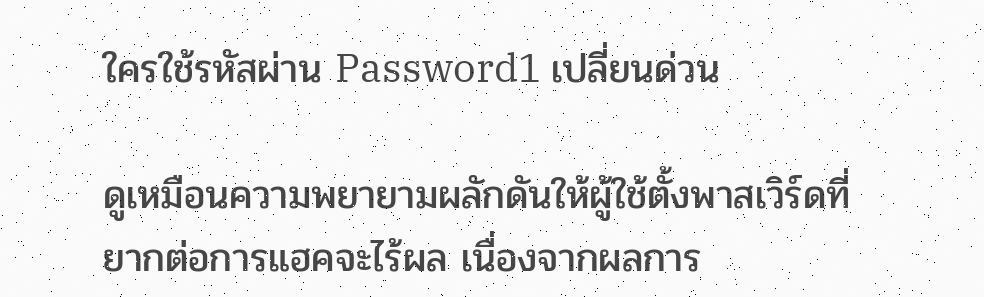ใครใช้รหัสผ่าน Password1 เปลี่ยนด่วน

ดูเหมือนความพยายามผลักดันให้ผู้ใช้ตั้งพาสเวิร์ดที่ยากต่อการแฮคจะไร้ผล เนื่องจากผลการ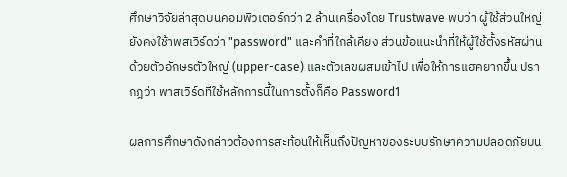ศึกษาวิจัยล่าสุดบนคอมพิวเตอร์กว่า 2 ล้านเครื่องโดย Trustwave พบว่า ผู้ใช้ส่วนใหญ่ยังคงใช้าพสเวิร์ดว่า "password" และคำที่ใกล้เคียง ส่วนข้อแนะนำที่ให้ผู้ใช้ตั้งรหัสผ่านด้วยตัวอักษรตัวใหญ่ (upper-case) และตัวเลขผสมเข้าไป เพื่อให้การแฮคยากขึ้น ปรากฎว่า พาสเวิร์ดทีใช้หลักการนี้ในการตั้งก็คือ Password1

ผลการศึกษาดังกล่าวต้องการสะท้อนให้เห็นถึงปัญหาของระบบรักษาความปลอดภัยบน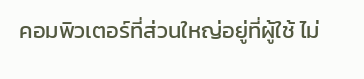คอมพิวเตอร์ที่ส่วนใหญ่อยู่ที่ผู้ใช้ ไม่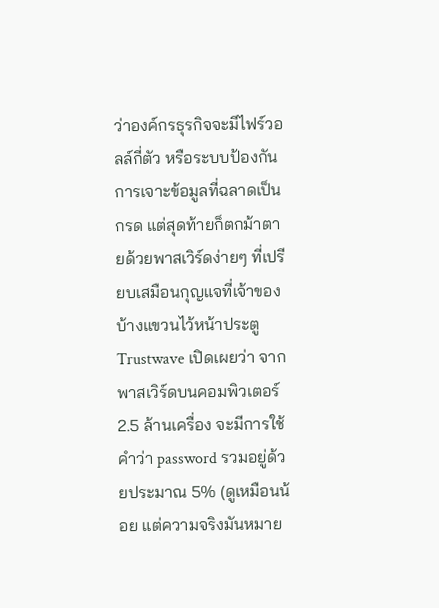ว่าองค์กรธุรกิจจะมีไฟร์วอลล์กี่ตัว หรือระบบป้องกันการเจาะข้อมูลที่ฉลาดเป็นกรด แต่สุดท้ายก็ตกม้าตายด้วยพาสเวิร์ดง่ายๆ ที่เปรียบเสมือนกุญแจที่เจ้าของบ้างแขวนไว้หน้าประตู Trustwave เปิดเผยว่า จากพาสเวิร์ดบนคอมพิวเตอร์ 2.5 ล้านเครื่อง จะมีการใช้คำว่า password รวมอยู่ด้วยประมาณ 5% (ดูเหมือนน้อย แต่ความจริงมันหมาย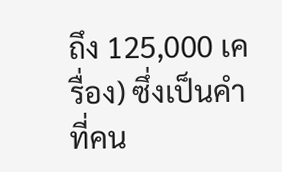ถึง 125,000 เครื่อง) ซึ่งเป็นคำที่คน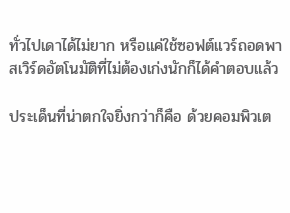ทั่วไปเดาได้ไม่ยาก หรือแค่ใช้ซอฟต์แวร์ถอดพาสเวิร์ดอัตโนมัติที่ไม่ต้องเก่งนักก็ได้คำตอบแล้ว

ประเด็นที่น่าตกใจยิ่งกว่าก็คือ ด้วยคอมพิวเต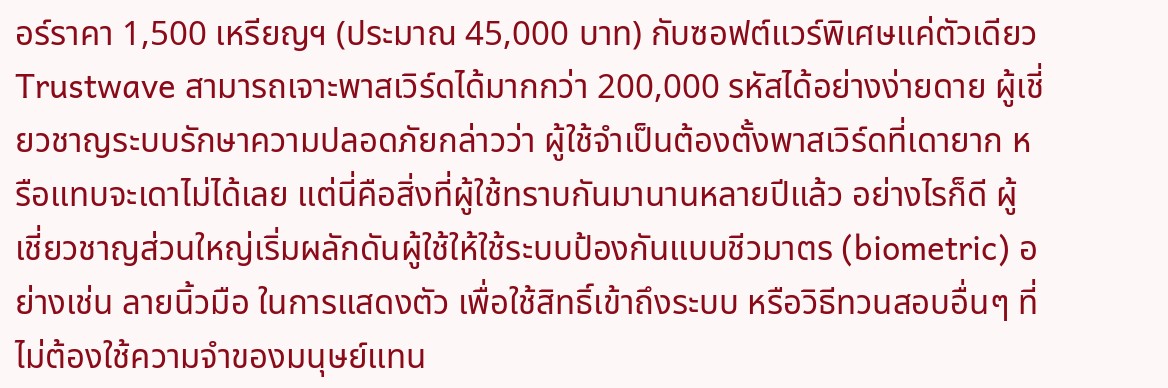อร์ราคา 1,500 เหรียญฯ (ประมาณ 45,000 บาท) กับซอฟต์แวร์พิเศษแค่ตัวเดียว Trustwave สามารถเจาะพาสเวิร์ดได้มากกว่า 200,000 รหัสได้อย่างง่ายดาย ผู้เชี่ยวชาญระบบรักษาความปลอดภัยกล่าวว่า ผู้ใช้จำเป็นต้องตั้งพาสเวิร์ดที่เดายาก หรือแทบจะเดาไม่ได้เลย แต่นี่คือสิ่งที่ผู้ใช้ทราบกันมานานหลายปีแล้ว อย่างไรก็ดี ผู้เชี่ยวชาญส่วนใหญ่เริ่มผลักดันผู้ใช้ให้ใช้ระบบป้องกันแบบชีวมาตร (biometric) อย่างเช่น ลายนิ้วมือ ในการแสดงตัว เพื่อใช้สิทธิ์เข้าถึงระบบ หรือวิธีทวนสอบอื่นๆ ที่ไม่ต้องใช้ความจำของมนุษย์แทน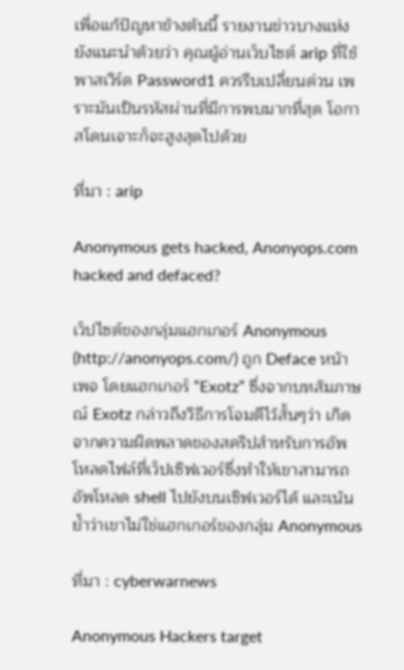เพื่อแก้ปัญหาข้างต้นนี้ รายงานข่าวบางแห่งยังแนะนำด้วยว่า คุณผู้อ่านเว็บไซต์ arip ที่ใช้พาสเวิร์ด Password1 ควรรีบเปลี่ยนด่วน เพราะมันเป็นรหัสผ่านที่มีการพบมากที่สุด โอกาสโดนเจาะก็จะสูงสุดไปด้วย

ที่มา : arip

Anonymous gets hacked, Anonyops.com hacked and defaced?

เว็ปไซต์ของกลุ่มแฮกเกอร์ Anonymous (http://anonyops.com/) ถูก Deface หน้าเพจ โดยแฮกเกอร์ “Exotz” ซึ่งจากบทสัมภาษณ์ Exotz กล่าวถึงวิธีการโจมตีไว้สั้นๆว่า เกิดจากความผิดพลาดของสคริปสำหรับการอัพโหลดไฟล์ที่เว็ปเซิฟเวอร์ซึ่งทำให้เขาสามารถอัพโหลด shell ไปยังบนเซิฟเวอร์ได้ และเน้นย้ำว่าเขาไม่ใช่แฮกเกอร์ของกลุ่ม Anonymous

ที่มา : cyberwarnews

Anonymous Hackers target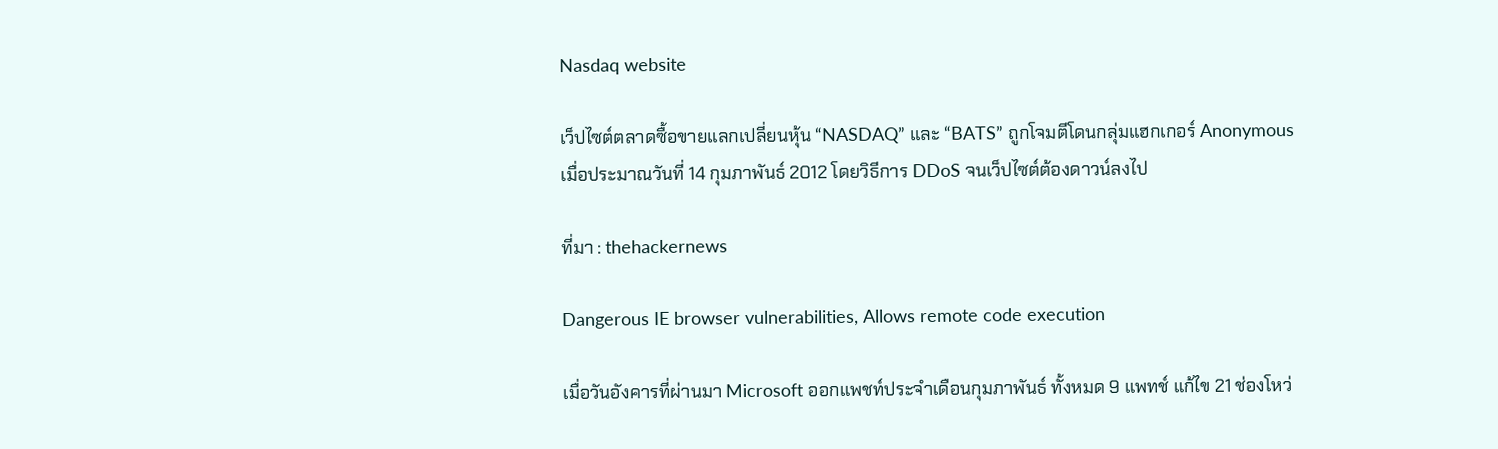Nasdaq website

เว็ปไซต์ตลาดซื้อขายแลกเปลี่ยนหุ้น “NASDAQ” และ “BATS” ถูกโจมตีโดนกลุ่มแฮกเกอร์ Anonymous เมื่อประมาณวันที่ 14 กุมภาพันธ์ 2012 โดยวิธีการ DDoS จนเว็ปไซต์ต้องดาวน์ลงไป

ที่มา : thehackernews

Dangerous IE browser vulnerabilities, Allows remote code execution

เมื่อวันอังคารที่ผ่านมา Microsoft ออกแพชท์ประจำเดือนกุมภาพันธ์ ทั้งหมด 9 แพทช์ แก้ไข 21 ช่องโหว่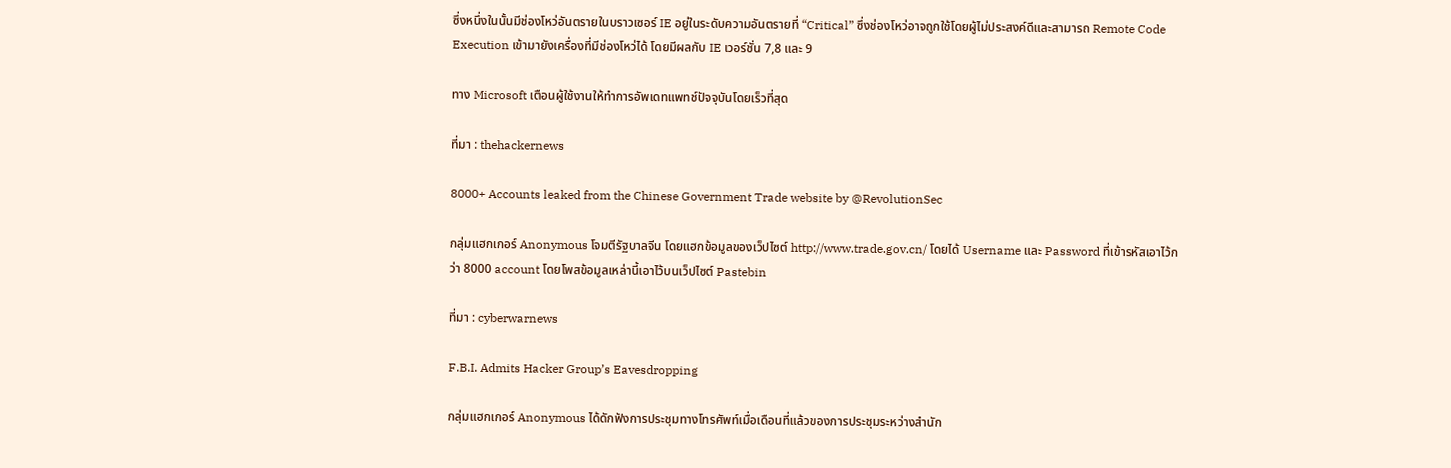ซึ่งหนึ่งในนั้นมีช่องโหว่อันตรายในบราวเซอร์ IE อยู่ในระดับความอันตรายที่ “Critical” ซึ่งช่องโหว่อาจถูกใช้โดยผู้ไม่ประสงค์ดีและสามารถ Remote Code Execution เข้ามายังเครื่องที่มีช่องโหว่ได้ โดยมีผลกับ IE เวอร์ชั่น 7,8 และ 9

ทาง Microsoft เตือนผู้ใช้งานให้ทำการอัพเดทแพทช์ปัจจุบันโดยเร็วที่สุด

ที่มา : thehackernews

8000+ Accounts leaked from the Chinese Government Trade website by @RevolutionSec

กลุ่มแฮกเกอร์ Anonymous โจมตีรัฐบาลจีน โดยแฮกข้อมูลของเว็ปไซต์ http://www.trade.gov.cn/ โดยได้ Username และ Password ที่เข้ารหัสเอาไว้กว่า 8000 account โดยโพสข้อมูลเหล่านี้เอาไว้บนเว็ปไซต์ Pastebin

ที่มา : cyberwarnews

F.B.I. Admits Hacker Group’s Eavesdropping

กลุ่มแฮกเกอร์ Anonymous ได้ดักฟังการประชุมทางโทรศัพท์เมื่อเดือนที่แล้วของการประชุมระหว่างสำนัก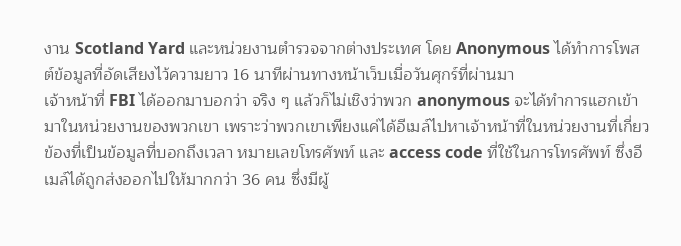งาน Scotland Yard และหน่วยงานตำรวจจากต่างประเทศ โดย Anonymous ได้ทำการโพสต์ข้อมูลที่อัดเสียงไว้ความยาว 16 นาทีผ่านทางหน้าเว็บเมื่อวันศุกร์ที่ผ่านมา
เจ้าหน้าที่ FBI ได้ออกมาบอกว่า จริง ๆ แล้วก็ไม่เชิงว่าพวก anonymous จะได้ทำการแฮกเข้ามาในหน่วยงานของพวกเขา เพราะว่าพวกเขาเพียงแค่ได้อีเมล์ไปหาเจ้าหน้าที่ในหน่วยงานที่เกี่ยวข้องที่เป็นข้อมูลที่บอกถึงเวลา หมายเลขโทรศัพท์ และ access code ที่ใช้ในการโทรศัพท์ ซึ่งอีเมล์ได้ถูกส่งออกไปให้มากกว่า 36 คน ซึ่งมีผู้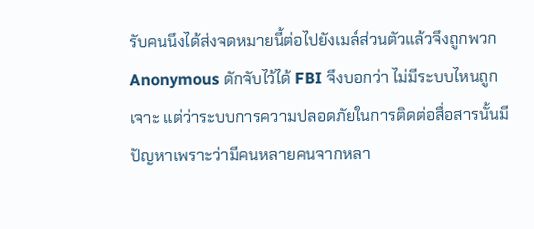รับคนนึงได้ส่งจดหมายนี้ต่อไปยังเมล์ส่วนตัวแล้วจึงถูกพวก Anonymous ดักจับไว้ได้ FBI จึงบอกว่า ไม่มีระบบไหนถูกเจาะ แต่ว่าระบบการความปลอดภัยในการติดต่อสื่อสารนั้นมีปัญหาเพราะว่ามีคนหลายคนจากหลา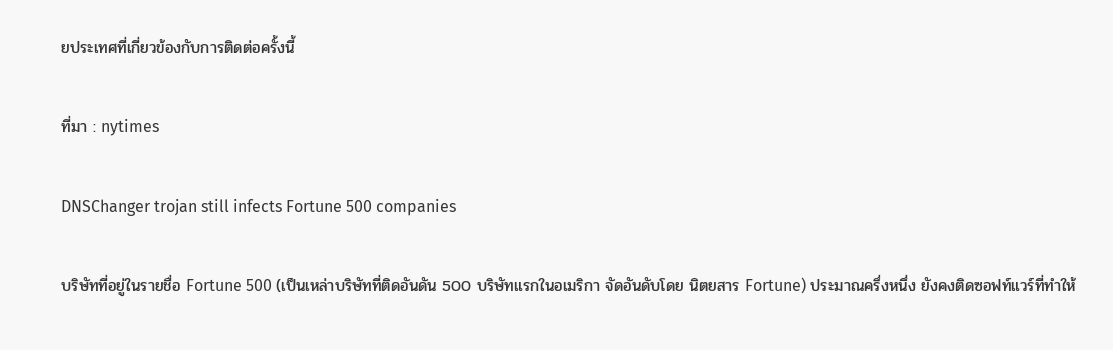ยประเทศที่เกี่ยวข้องกับการติดต่อครั้งนี้

ที่มา : nytimes

DNSChanger trojan still infects Fortune 500 companies

บริษัทที่อยู่ในรายชื่อ Fortune 500 (เป็นเหล่าบริษัทที่ติดอันดัน 500 บริษัทแรกในอเมริกา จัดอันดับโดย นิตยสาร Fortune) ประมาณครึ่งหนึ่ง ยังคงติดซอฟท์แวร์ที่ทำให้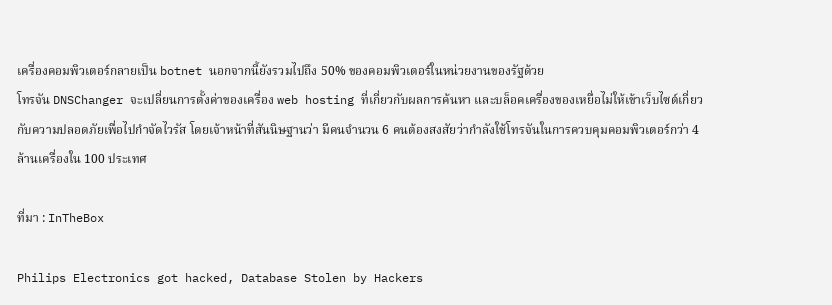เครื่องคอมพิวเตอร์กลายเป็น botnet นอกจากนี้ยังรวมไปถึง 50% ของคอมพิวเตอร์ในหน่วยงานของรัฐด้วย
โทรจัน DNSChanger จะเปลี่ยนการตั้งค่าของเครื่อง web hosting ที่เกี่ยวกับผลการค้นหา และบล็อคเครื่องของเหยื่อไม่ให้เข้าเว็บไซต์เกี่ยวกับความปลอดภัยเพื่อไปกำจัดไวรัส โดยเจ้าหน้าที่สันนิษฐานว่า มีคนจำนวน 6 คนต้องสงสัยว่ากำลังใช้โทรจันในการควบคุมคอมพิวเตอร์กว่า 4 ล้านเครื่องใน 100 ประเทศ

ที่มา : InTheBox

Philips Electronics got hacked, Database Stolen by Hackers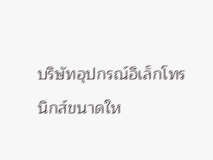บริษัทอุปกรณ์อิเล็กโทรนิกส์ขนาดให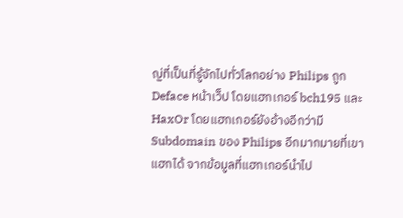ญ่ที่เป็นที่รู้จักไปทั่วโลกอย่าง Philips ถูก Deface หน้าเว็ป โดยแฮกเกอร์ bch195 และ HaxOr โดยแฮกเกอร์ยังอ้างอีกว่ามี Subdomain ของ Philips อีกมากมายที่เขาแฮกได้ จากข้อมูลที่แฮกเกอร์นำไป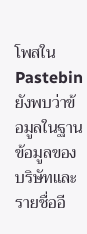โพสใน Pastebin ยังพบว่าข้อมูลในฐานข้อมูลของบริษัทและรายชื่ออี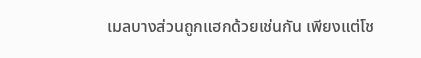เมลบางส่วนถูกแฮกด้วยเช่นกัน เพียงแต่โช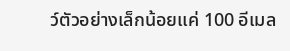ว์ตัวอย่างเล็กน้อยแค่ 100 อีเมล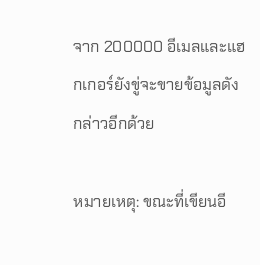จาก 200000 อีเมลและแฮกเกอร์ยังขู่จะขายข้อมูลดังกล่าวอีกด้วย

หมายเหตุ: ขณะที่เขียนอี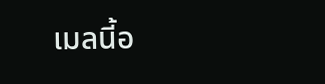เมลนี้อ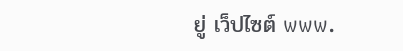ยู่ เว็ปไซต์ www.